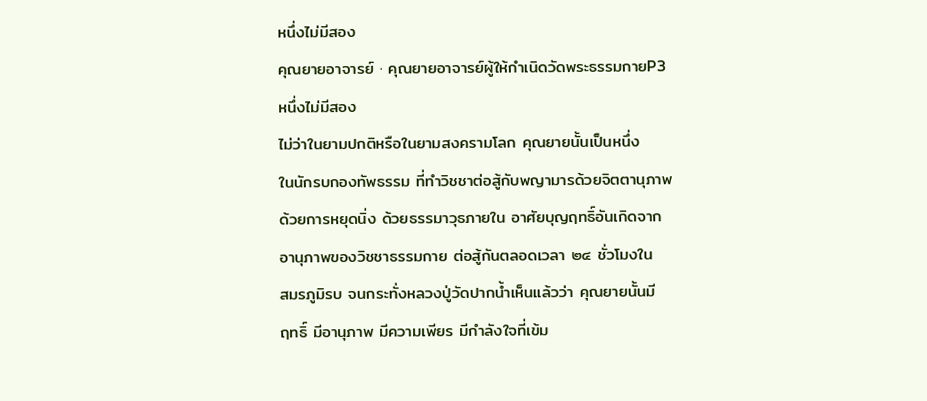หนึ่งไม่มีสอง
คุณยายอาจารย์ · คุณยายอาจารย์ผู้ให้กำเนิดวัดพระธรรมกายP3
หนึ่งไม่มีสอง
ไม่ว่าในยามปกติหรือในยามสงครามโลก คุณยายนั้นเป็นหนึ่ง
ในนักรบกองทัพธรรม ที่ทำวิชชาต่อสู้กับพญามารด้วยจิตตานุภาพ
ด้วยการหยุดนิ่ง ด้วยธรรมาวุธภายใน อาศัยบุญฤทธิ์อันเกิดจาก
อานุภาพของวิชชาธรรมกาย ต่อสู้กันตลอดเวลา ๒๔ ชั่วโมงใน
สมรภูมิรบ จนกระทั่งหลวงปู่วัดปากน้ำเห็นแล้วว่า คุณยายนั้นมี
ฤทธิ์ มีอานุภาพ มีความเพียร มีกำลังใจที่เข้ม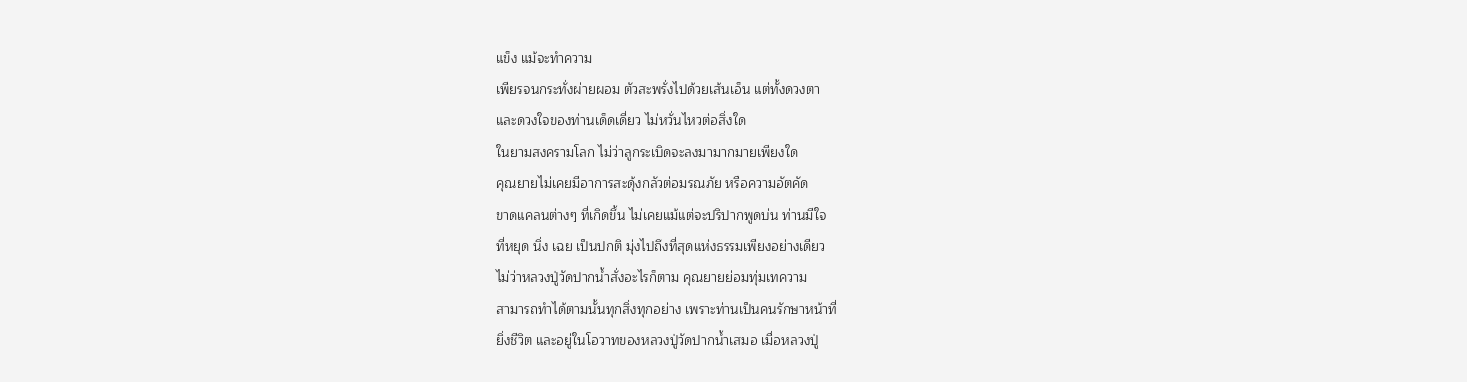แข็ง แม้จะทำความ
เพียรจนกระทั่งผ่ายผอม ตัวสะพรั่งไปด้วยเส้นเอ็น แต่ทั้งดวงตา
และดวงใจของท่านเด็ดเดี่ยว ไม่หวั่นไหวต่อสิ่งใด
ในยามสงครามโลก ไม่ว่าลูกระเบิดจะลงมามากมายเพียงใด
คุณยายไม่เคยมีอาการสะดุ้งกลัวต่อมรณภัย หรือความอัตคัด
ขาดแคลนต่างๆ ที่เกิดขึ้น ไม่เคยแม้แต่จะปริปากพูดบ่น ท่านมีใจ
ที่หยุด นิ่ง เฉย เป็นปกติ มุ่งไปถึงที่สุดแห่งธรรมเพียงอย่างเดียว
ไม่ว่าหลวงปู่วัดปากน้ำสั่งอะไรก็ตาม คุณยายย่อมทุ่มเทความ
สามารถทำได้ตามนั้นทุกสิ่งทุกอย่าง เพราะท่านเป็นคนรักษาหน้าที่
ยิ่งชีวิต และอยู่ในโอวาทของหลวงปู่วัดปากน้ำเสมอ เมื่อหลวงปู่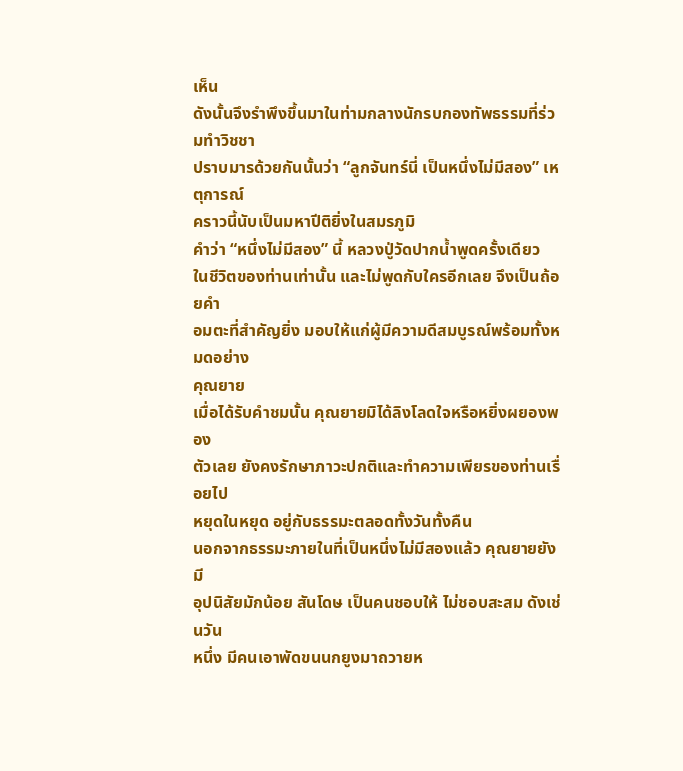เห็น
ดังนั้นจึงรำพึงขึ้นมาในท่ามกลางนักรบกองทัพธรรมที่ร่วมทำวิชชา
ปราบมารด้วยกันนั้นว่า “ลูกจันทร์นี่ เป็นหนึ่งไม่มีสอง” เหตุการณ์
คราวนี้นับเป็นมหาปีติยิ่งในสมรภูมิ
คำว่า “หนึ่งไม่มีสอง” นี้ หลวงปู่วัดปากน้ำพูดครั้งเดียว
ในชีวิตของท่านเท่านั้น และไม่พูดกับใครอีกเลย จึงเป็นถ้อยคำ
อมตะที่สำคัญยิ่ง มอบให้แก่ผู้มีความดีสมบูรณ์พร้อมทั้งหมดอย่าง
คุณยาย
เมื่อได้รับคำชมนั้น คุณยายมิได้ลิงโลดใจหรือหยิ่งผยองพอง
ตัวเลย ยังคงรักษาภาวะปกติและทำความเพียรของท่านเรื่อยไป
หยุดในหยุด อยู่กับธรรมะตลอดทั้งวันทั้งคืน
นอกจากธรรมะภายในที่เป็นหนึ่งไม่มีสองแล้ว คุณยายยังมี
อุปนิสัยมักน้อย สันโดษ เป็นคนชอบให้ ไม่ชอบสะสม ดังเช่นวัน
หนึ่ง มีคนเอาพัดขนนกยูงมาถวายห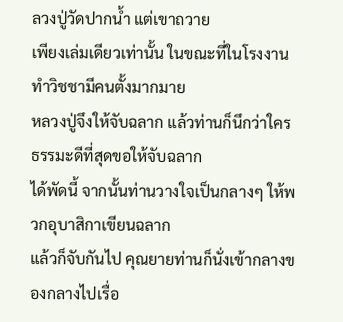ลวงปู่วัดปากน้ำ แต่เขาถวาย
เพียงเล่มเดียวเท่านั้น ในขณะที่ในโรงงานทำวิชชามีคนตั้งมากมาย
หลวงปู่จึงให้จับฉลาก แล้วท่านก็นึกว่าใครธรรมะดีที่สุดขอให้จับฉลาก
ได้พัดนี้ จากนั้นท่านวางใจเป็นกลางๆ ให้พวกอุบาสิกาเขียนฉลาก
แล้วก็จับกันไป คุณยายท่านก็นั่งเข้ากลางของกลางไปเรื่อ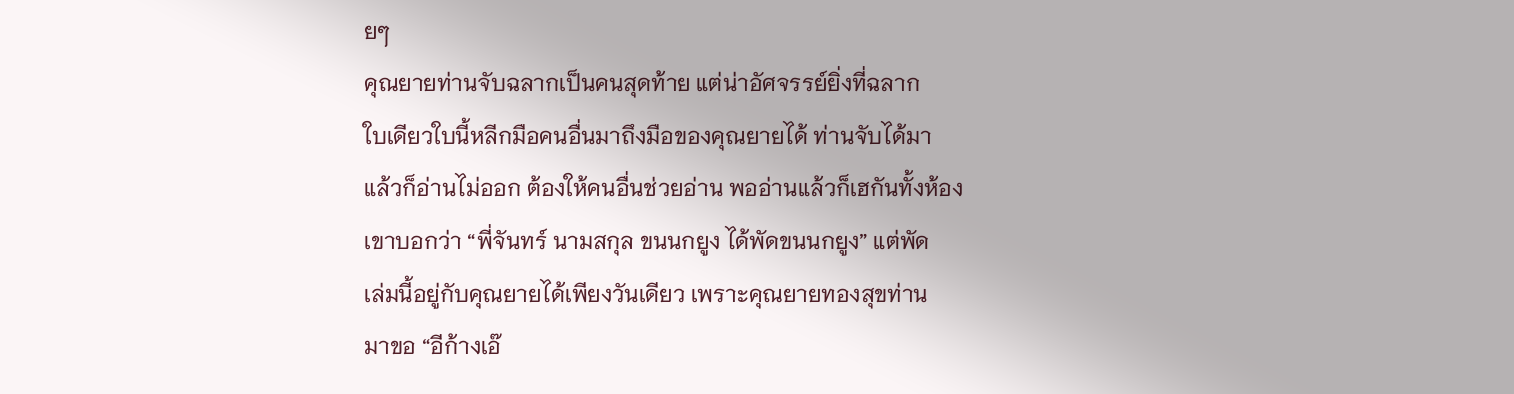ยๆ
คุณยายท่านจับฉลากเป็นคนสุดท้าย แต่น่าอัศจรรย์ยิ่งที่ฉลาก
ใบเดียวใบนี้หลีกมือคนอื่นมาถึงมือของคุณยายได้ ท่านจับได้มา
แล้วก็อ่านไม่ออก ต้องให้คนอื่นช่วยอ่าน พออ่านแล้วก็เฮกันทั้งห้อง
เขาบอกว่า “พี่จันทร์ นามสกุล ขนนกยูง ได้พัดขนนกยูง” แต่พัด
เล่มนี้อยู่กับคุณยายได้เพียงวันเดียว เพราะคุณยายทองสุขท่าน
มาขอ “อีก้างเอ๊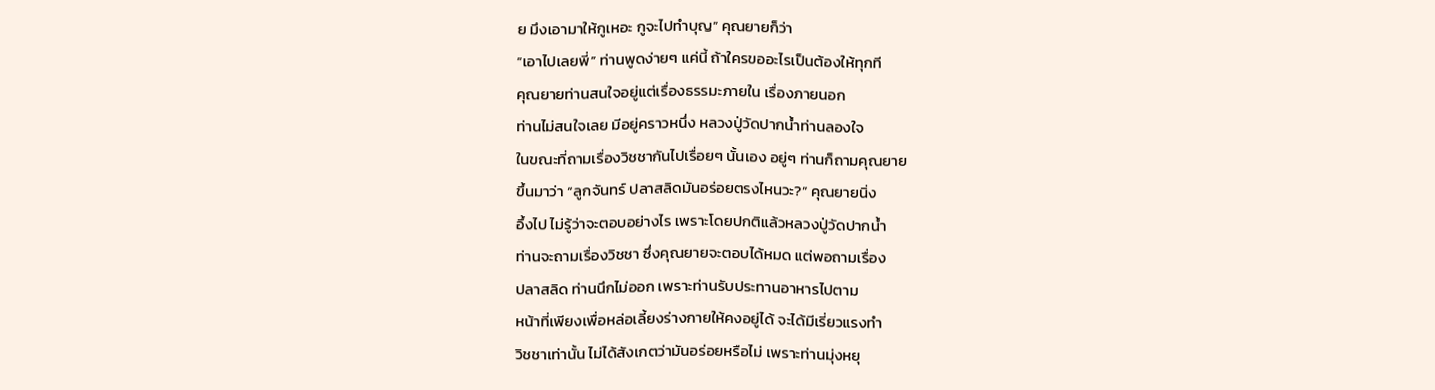ย มึงเอามาให้กูเหอะ กูจะไปทำบุญ” คุณยายก็ว่า
“เอาไปเลยพี่” ท่านพูดง่ายๆ แค่นี้ ถ้าใครขออะไรเป็นต้องให้ทุกที
คุณยายท่านสนใจอยู่แต่เรื่องธรรมะภายใน เรื่องภายนอก
ท่านไม่สนใจเลย มีอยู่คราวหนึ่ง หลวงปู่วัดปากน้ำท่านลองใจ
ในขณะที่ถามเรื่องวิชชากันไปเรื่อยๆ นั้นเอง อยู่ๆ ท่านก็ถามคุณยาย
ขึ้นมาว่า “ลูกจันทร์ ปลาสลิดมันอร่อยตรงไหนวะ?” คุณยายนิ่ง
อึ้งไป ไม่รู้ว่าจะตอบอย่างไร เพราะโดยปกติแล้วหลวงปู่วัดปากน้ำ
ท่านจะถามเรื่องวิชชา ซึ่งคุณยายจะตอบได้หมด แต่พอถามเรื่อง
ปลาสลิด ท่านนึกไม่ออก เพราะท่านรับประทานอาหารไปตาม
หน้าที่เพียงเพื่อหล่อเลี้ยงร่างกายให้คงอยู่ได้ จะได้มีเรี่ยวแรงทำ
วิชชาเท่านั้น ไม่ได้สังเกตว่ามันอร่อยหรือไม่ เพราะท่านมุ่งหยุ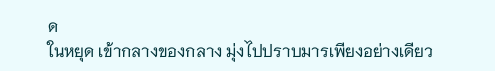ด
ในหยุด เข้ากลางของกลาง มุ่งไปปราบมารเพียงอย่างเดียว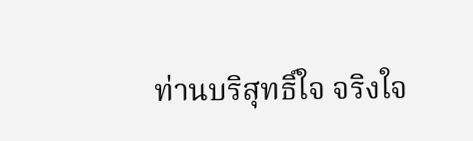ท่านบริสุทธิ์ใจ จริงใจ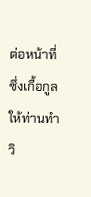ต่อหน้าที่ ซึ่งเกื้อกูลให้ท่านทำวิ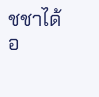ชชาได้
อ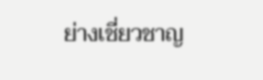ย่างเชี่ยวชาญ